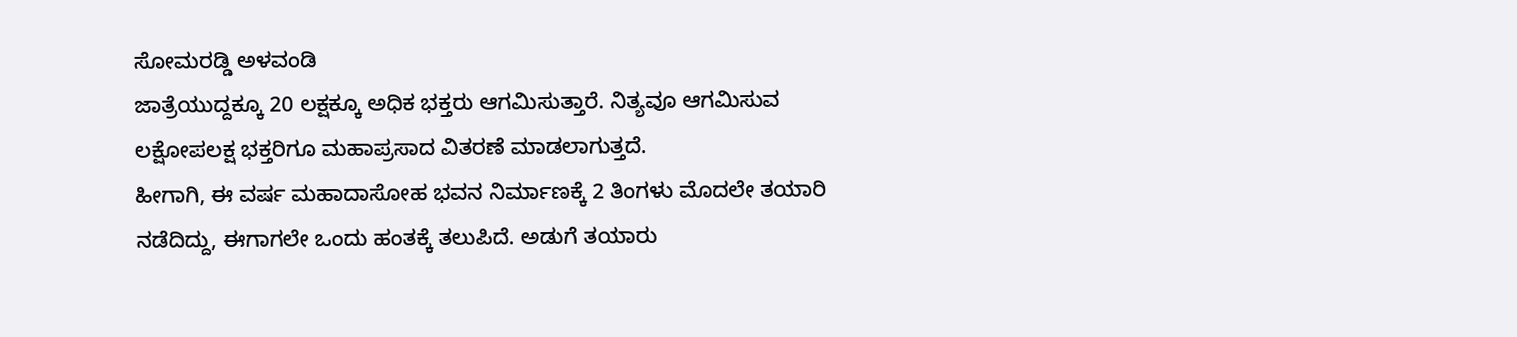ಸೋಮರಡ್ಡಿ ಅಳವಂಡಿ
ಜಾತ್ರೆಯುದ್ದಕ್ಕೂ 20 ಲಕ್ಷಕ್ಕೂ ಅಧಿಕ ಭಕ್ತರು ಆಗಮಿಸುತ್ತಾರೆ. ನಿತ್ಯವೂ ಆಗಮಿಸುವ ಲಕ್ಷೋಪಲಕ್ಷ ಭಕ್ತರಿಗೂ ಮಹಾಪ್ರಸಾದ ವಿತರಣೆ ಮಾಡಲಾಗುತ್ತದೆ.
ಹೀಗಾಗಿ, ಈ ವರ್ಷ ಮಹಾದಾಸೋಹ ಭವನ ನಿರ್ಮಾಣಕ್ಕೆ 2 ತಿಂಗಳು ಮೊದಲೇ ತಯಾರಿ ನಡೆದಿದ್ದು, ಈಗಾಗಲೇ ಒಂದು ಹಂತಕ್ಕೆ ತಲುಪಿದೆ. ಅಡುಗೆ ತಯಾರು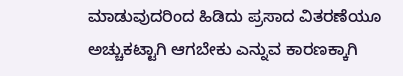ಮಾಡುವುದರಿಂದ ಹಿಡಿದು ಪ್ರಸಾದ ವಿತರಣೆಯೂ ಅಚ್ಚುಕಟ್ಟಾಗಿ ಆಗಬೇಕು ಎನ್ನುವ ಕಾರಣಕ್ಕಾಗಿ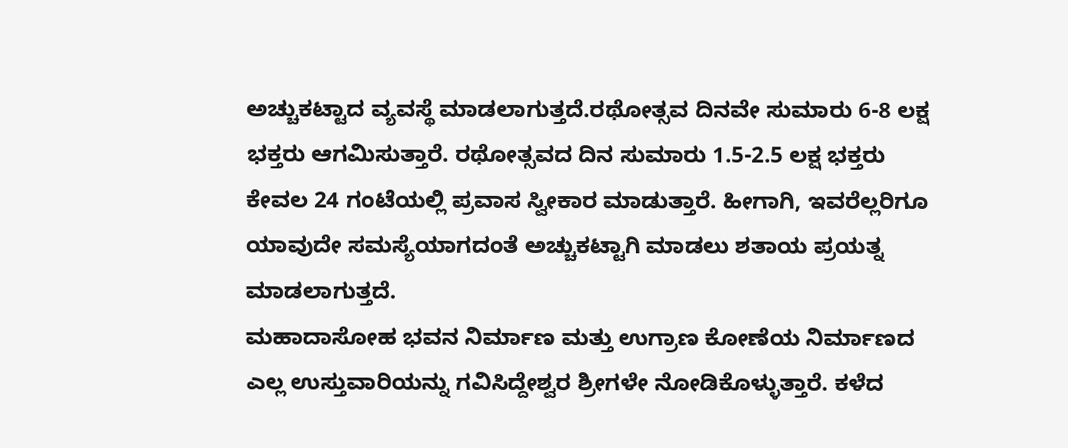ಅಚ್ಚುಕಟ್ಟಾದ ವ್ಯವಸ್ಥೆ ಮಾಡಲಾಗುತ್ತದೆ.ರಥೋತ್ಸವ ದಿನವೇ ಸುಮಾರು 6-8 ಲಕ್ಷ ಭಕ್ತರು ಆಗಮಿಸುತ್ತಾರೆ. ರಥೋತ್ಸವದ ದಿನ ಸುಮಾರು 1.5-2.5 ಲಕ್ಷ ಭಕ್ತರು ಕೇವಲ 24 ಗಂಟೆಯಲ್ಲಿ ಪ್ರವಾಸ ಸ್ವೀಕಾರ ಮಾಡುತ್ತಾರೆ. ಹೀಗಾಗಿ, ಇವರೆಲ್ಲರಿಗೂ ಯಾವುದೇ ಸಮಸ್ಯೆಯಾಗದಂತೆ ಅಚ್ಚುಕಟ್ಟಾಗಿ ಮಾಡಲು ಶತಾಯ ಪ್ರಯತ್ನ ಮಾಡಲಾಗುತ್ತದೆ.
ಮಹಾದಾಸೋಹ ಭವನ ನಿರ್ಮಾಣ ಮತ್ತು ಉಗ್ರಾಣ ಕೋಣೆಯ ನಿರ್ಮಾಣದ ಎಲ್ಲ ಉಸ್ತುವಾರಿಯನ್ನು ಗವಿಸಿದ್ದೇಶ್ವರ ಶ್ರೀಗಳೇ ನೋಡಿಕೊಳ್ಳುತ್ತಾರೆ. ಕಳೆದ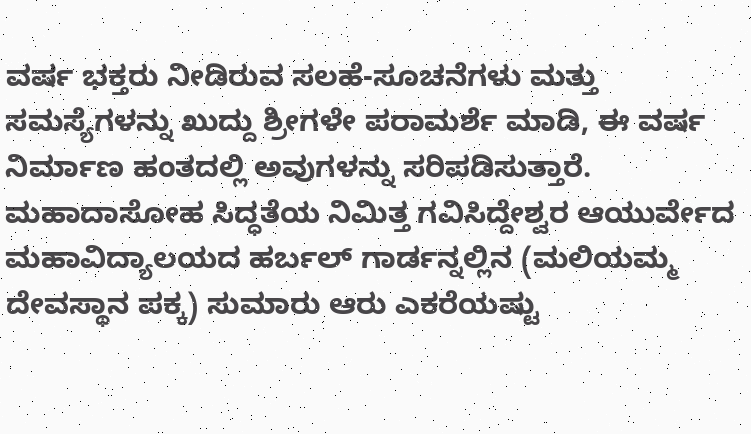ವರ್ಷ ಭಕ್ತರು ನೀಡಿರುವ ಸಲಹೆ-ಸೂಚನೆಗಳು ಮತ್ತು ಸಮಸ್ಯೆಗಳನ್ನು ಖುದ್ದು ಶ್ರೀಗಳೇ ಪರಾಮರ್ಶೆ ಮಾಡಿ, ಈ ವರ್ಷ ನಿರ್ಮಾಣ ಹಂತದಲ್ಲಿ ಅವುಗಳನ್ನು ಸರಿಪಡಿಸುತ್ತಾರೆ.
ಮಹಾದಾಸೋಹ ಸಿದ್ಧತೆಯ ನಿಮಿತ್ತ ಗವಿಸಿದ್ದೇಶ್ವರ ಆಯುರ್ವೇದ ಮಹಾವಿದ್ಯಾಲಯದ ಹರ್ಬಲ್ ಗಾರ್ಡನ್ನಲ್ಲಿನ (ಮಲಿಯಮ್ಮ ದೇವಸ್ಥಾನ ಪಕ್ಕ) ಸುಮಾರು ಆರು ಎಕರೆಯಷ್ಟು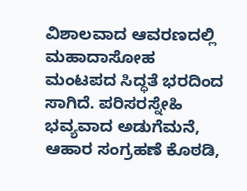ವಿಶಾಲವಾದ ಆವರಣದಲ್ಲಿ ಮಹಾದಾಸೋಹ ಮಂಟಪದ ಸಿದ್ಧತೆ ಭರದಿಂದ ಸಾಗಿದೆ. ಪರಿಸರಸ್ನೇಹಿ ಭವ್ಯವಾದ ಅಡುಗೆಮನೆ, ಆಹಾರ ಸಂಗ್ರಹಣೆ ಕೊಠಡಿ,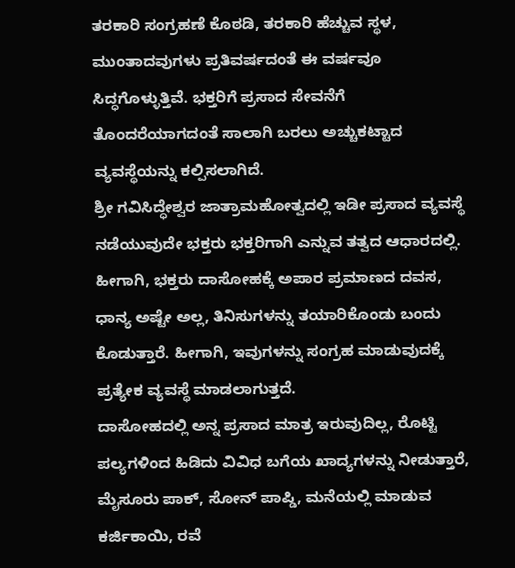ತರಕಾರಿ ಸಂಗ್ರಹಣೆ ಕೊಠಡಿ, ತರಕಾರಿ ಹೆಚ್ಚುವ ಸ್ಥಳ, ಮುಂತಾದವುಗಳು ಪ್ರತಿವರ್ಷದಂತೆ ಈ ವರ್ಷವೂ ಸಿದ್ಧಗೊಳ್ಳುತ್ತಿವೆ. ಭಕ್ತರಿಗೆ ಪ್ರಸಾದ ಸೇವನೆಗೆ ತೊಂದರೆಯಾಗದಂತೆ ಸಾಲಾಗಿ ಬರಲು ಅಚ್ಚುಕಟ್ಟಾದ ವ್ಯವಸ್ಥೆಯನ್ನು ಕಲ್ಪಿಸಲಾಗಿದೆ.
ಶ್ರೀ ಗವಿಸಿದ್ಧೇಶ್ವರ ಜಾತ್ರಾಮಹೋತ್ವದಲ್ಲಿ ಇಡೀ ಪ್ರಸಾದ ವ್ಯವಸ್ಥೆ ನಡೆಯುವುದೇ ಭಕ್ತರು ಭಕ್ತರಿಗಾಗಿ ಎನ್ನುವ ತತ್ವದ ಆಧಾರದಲ್ಲಿ. ಹೀಗಾಗಿ, ಭಕ್ತರು ದಾಸೋಹಕ್ಕೆ ಅಪಾರ ಪ್ರಮಾಣದ ದವಸ, ಧಾನ್ಯ ಅಷ್ಟೇ ಅಲ್ಲ, ತಿನಿಸುಗಳನ್ನು ತಯಾರಿಕೊಂಡು ಬಂದು ಕೊಡುತ್ತಾರೆ. ಹೀಗಾಗಿ, ಇವುಗಳನ್ನು ಸಂಗ್ರಹ ಮಾಡುವುದಕ್ಕೆ ಪ್ರತ್ಯೇಕ ವ್ಯವಸ್ಥೆ ಮಾಡಲಾಗುತ್ತದೆ.
ದಾಸೋಹದಲ್ಲಿ ಅನ್ನ ಪ್ರಸಾದ ಮಾತ್ರ ಇರುವುದಿಲ್ಲ, ರೊಟ್ಟಿ ಪಲ್ಯಗಳಿಂದ ಹಿಡಿದು ವಿವಿಧ ಬಗೆಯ ಖಾದ್ಯಗಳನ್ನು ನೀಡುತ್ತಾರೆ, ಮೈಸೂರು ಪಾಕ್, ಸೋನ್ ಪಾಪ್ಡಿ, ಮನೆಯಲ್ಲಿ ಮಾಡುವ ಕರ್ಜಿಕಾಯಿ, ರವೆ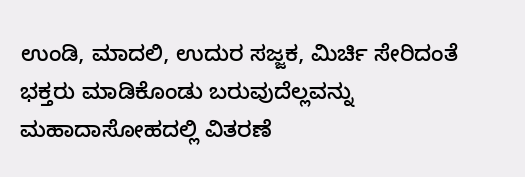ಉಂಡಿ, ಮಾದಲಿ, ಉದುರ ಸಜ್ಜಕ, ಮಿರ್ಚಿ ಸೇರಿದಂತೆ ಭಕ್ತರು ಮಾಡಿಕೊಂಡು ಬರುವುದೆಲ್ಲವನ್ನು ಮಹಾದಾಸೋಹದಲ್ಲಿ ವಿತರಣೆ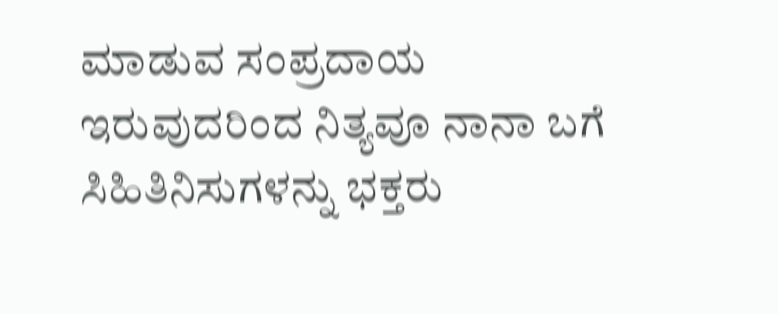ಮಾಡುವ ಸಂಪ್ರದಾಯ ಇರುವುದರಿಂದ ನಿತ್ಯವೂ ನಾನಾ ಬಗೆ ಸಿಹಿತಿನಿಸುಗಳನ್ನು ಭಕ್ತರು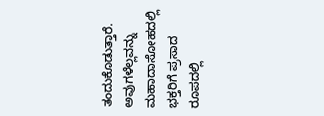ತಂದುಕೊಡುತ್ತಾರೆ. ಅವುಗಳೆಲ್ಲವನ್ನು ಮಹಾದಾಸೋಹದಲ್ಲಿ ಭಕ್ತರಿಗೆ ಪ್ರಸಾದ ರೂಪದಲ್ಲಿ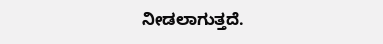ನೀಡಲಾಗುತ್ತದೆ.